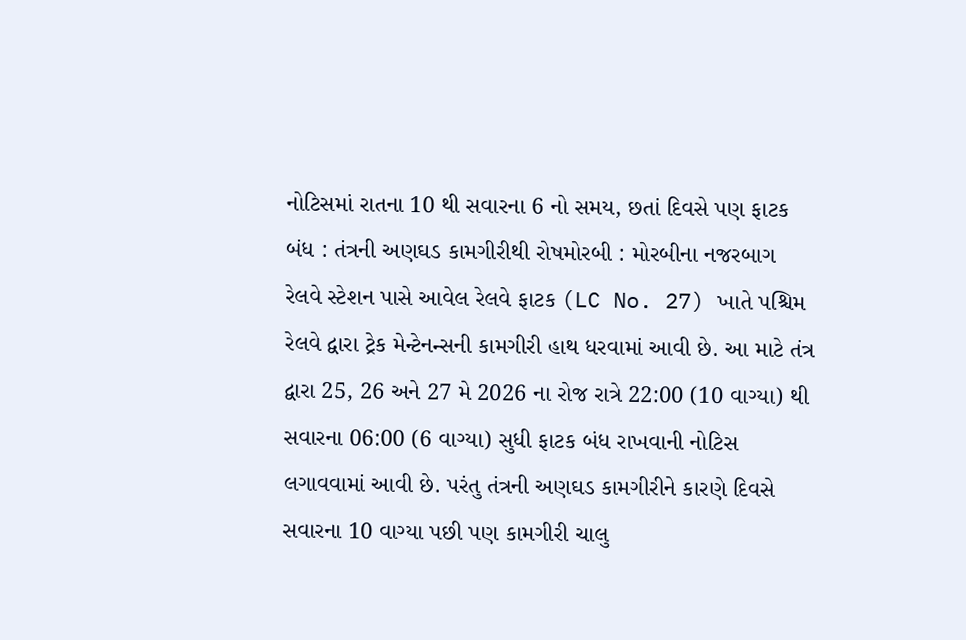નોટિસમાં રાતના 10 થી સવારના 6 નો સમય, છતાં દિવસે પણ ફાટક બંધ : તંત્રની અણઘડ કામગીરીથી રોષમોરબી : મોરબીના નજરબાગ રેલવે સ્ટેશન પાસે આવેલ રેલવે ફાટક (LC No. 27) ખાતે પશ્ચિમ રેલવે દ્વારા ટ્રેક મેન્ટેનન્સની કામગીરી હાથ ધરવામાં આવી છે. આ માટે તંત્ર દ્વારા 25, 26 અને 27 મે 2026 ના રોજ રાત્રે 22:00 (10 વાગ્યા) થી સવારના 06:00 (6 વાગ્યા) સુધી ફાટક બંધ રાખવાની નોટિસ લગાવવામાં આવી છે. પરંતુ તંત્રની અણઘડ કામગીરીને કારણે દિવસે સવારના 10 વાગ્યા પછી પણ કામગીરી ચાલુ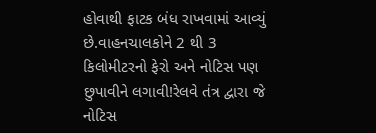હોવાથી ફાટક બંધ રાખવામાં આવ્યું છે.વાહનચાલકોને 2 થી 3 કિલોમીટરનો ફેરો અને નોટિસ પણ છુપાવીને લગાવી!રેલવે તંત્ર દ્વારા જે નોટિસ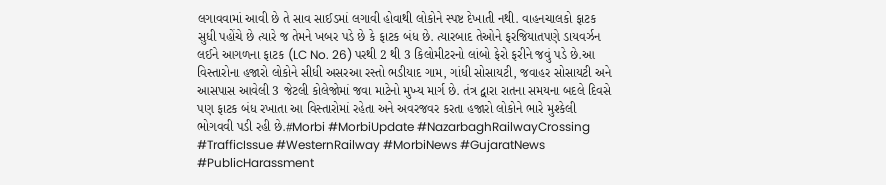લગાવવામાં આવી છે તે સાવ સાઈડમાં લગાવી હોવાથી લોકોને સ્પષ્ટ દેખાતી નથી. વાહનચાલકો ફાટક સુધી પહોંચે છે ત્યારે જ તેમને ખબર પડે છે કે ફાટક બંધ છે. ત્યારબાદ તેઓને ફરજિયાતપણે ડાયવર્ઝન લઈને આગળના ફાટક (LC No. 26) પરથી 2 થી 3 કિલોમીટરનો લાંબો ફેરો ફરીને જવું પડે છે.આ વિસ્તારોના હજારો લોકોને સીધી અસરઆ રસ્તો ભડીયાદ ગામ, ગાંધી સોસાયટી, જવાહર સોસાયટી અને આસપાસ આવેલી 3 જેટલી કોલેજોમાં જવા માટેનો મુખ્ય માર્ગ છે. તંત્ર દ્વારા રાતના સમયના બદલે દિવસે પણ ફાટક બંધ રખાતા આ વિસ્તારોમાં રહેતા અને અવરજવર કરતા હજારો લોકોને ભારે મુશ્કેલી ભોગવવી પડી રહી છે.#Morbi #MorbiUpdate #NazarbaghRailwayCrossing #TrafficIssue #WesternRailway #MorbiNews #GujaratNews #PublicHarassment